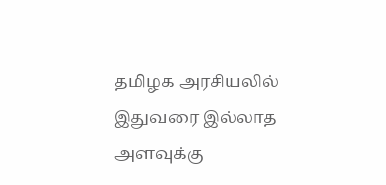தமிழக அரசியலில் இதுவரை இல்லாத அளவுக்கு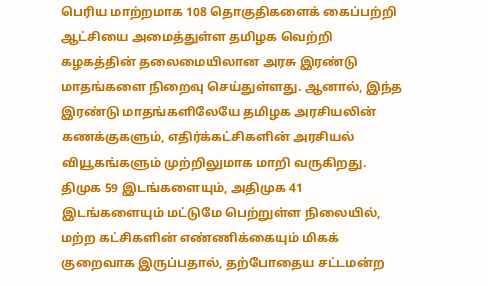பெரிய மாற்றமாக 108 தொகுதிகளைக் கைப்பற்றி ஆட்சியை அமைத்துள்ள தமிழக வெற்றி கழகத்தின் தலைமையிலான அரசு இரண்டு மாதங்களை நிறைவு செய்துள்ளது. ஆனால், இந்த இரண்டு மாதங்களிலேயே தமிழக அரசியலின் கணக்குகளும், எதிர்க்கட்சிகளின் அரசியல் வியூகங்களும் முற்றிலுமாக மாறி வருகிறது.
திமுக 59 இடங்களையும், அதிமுக 41 இடங்களையும் மட்டுமே பெற்றுள்ள நிலையில், மற்ற கட்சிகளின் எண்ணிக்கையும் மிகக் குறைவாக இருப்பதால், தற்போதைய சட்டமன்ற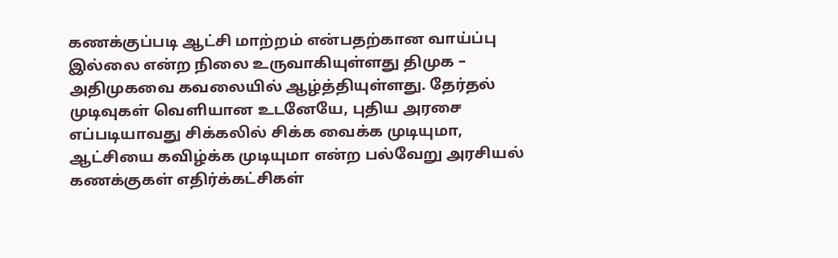கணக்குப்படி ஆட்சி மாற்றம் என்பதற்கான வாய்ப்பு இல்லை என்ற நிலை உருவாகியுள்ளது திமுக – அதிமுகவை கவலையில் ஆழ்த்தியுள்ளது. தேர்தல் முடிவுகள் வெளியான உடனேயே, புதிய அரசை எப்படியாவது சிக்கலில் சிக்க வைக்க முடியுமா, ஆட்சியை கவிழ்க்க முடியுமா என்ற பல்வேறு அரசியல் கணக்குகள் எதிர்க்கட்சிகள்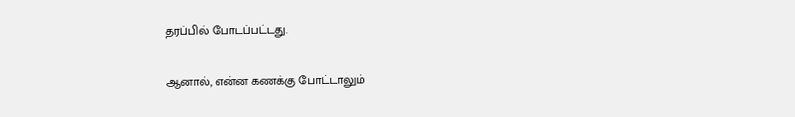தரப்பில் போடப்பட்டது.

ஆனால், என்ன கணக்கு போட்டாலும்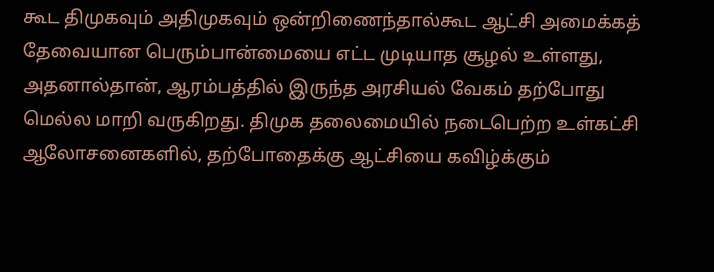கூட திமுகவும் அதிமுகவும் ஒன்றிணைந்தால்கூட ஆட்சி அமைக்கத் தேவையான பெரும்பான்மையை எட்ட முடியாத சூழல் உள்ளது, அதனால்தான், ஆரம்பத்தில் இருந்த அரசியல் வேகம் தற்போது மெல்ல மாறி வருகிறது. திமுக தலைமையில் நடைபெற்ற உள்கட்சி ஆலோசனைகளில், தற்போதைக்கு ஆட்சியை கவிழ்க்கும்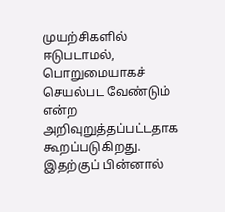முயற்சிகளில் ஈடுபடாமல், பொறுமையாகச் செயல்பட வேண்டும் என்ற அறிவுறுத்தப்பட்டதாக கூறப்படுகிறது.
இதற்குப் பின்னால்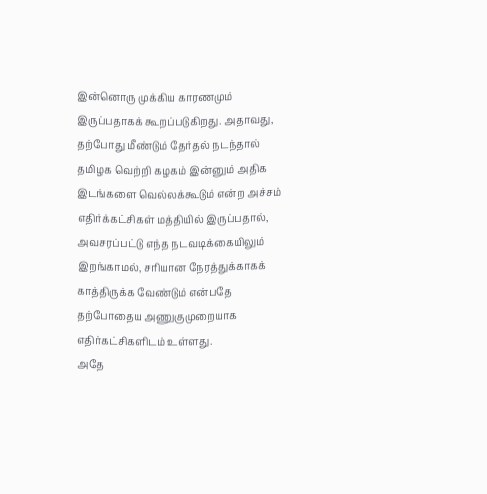இன்னொரு முக்கிய காரணமும் இருப்பதாகக் கூறப்படுகிறது. அதாவது, தற்போது மீண்டும் தேர்தல் நடந்தால் தமிழக வெற்றி கழகம் இன்னும் அதிக இடங்களை வெல்லக்கூடும் என்ற அச்சம் எதிர்க்கட்சிகள் மத்தியில் இருப்பதால், அவசரப்பட்டு எந்த நடவடிக்கையிலும் இறங்காமல், சரியான நேரத்துக்காகக் காத்திருக்க வேண்டும் என்பதே தற்போதைய அணுகுமுறையாக எதிர்கட்சிகளிடம் உள்ளது.
அதே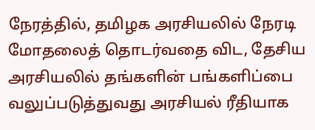நேரத்தில், தமிழக அரசியலில் நேரடி மோதலைத் தொடர்வதை விட, தேசிய அரசியலில் தங்களின் பங்களிப்பை வலுப்படுத்துவது அரசியல் ரீதியாக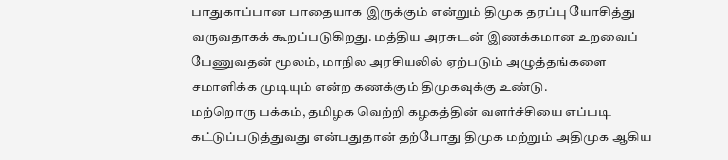பாதுகாப்பான பாதையாக இருக்கும் என்றும் திமுக தரப்பு யோசித்து வருவதாகக் கூறப்படுகிறது. மத்திய அரசுடன் இணக்கமான உறவைப் பேணுவதன் மூலம், மாநில அரசியலில் ஏற்படும் அழுத்தங்களை சமாளிக்க முடியும் என்ற கணக்கும் திமுகவுக்கு உண்டு.
மற்றொரு பக்கம், தமிழக வெற்றி கழகத்தின் வளர்ச்சியை எப்படி கட்டுப்படுத்துவது என்பதுதான் தற்போது திமுக மற்றும் அதிமுக ஆகிய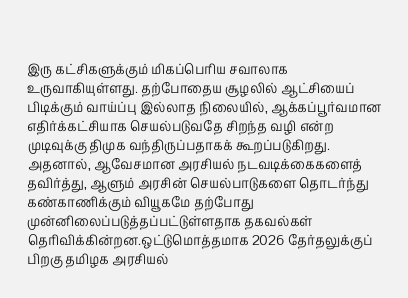இரு கட்சிகளுக்கும் மிகப்பெரிய சவாலாக உருவாகியுள்ளது. தற்போதைய சூழலில் ஆட்சியைப் பிடிக்கும் வாய்ப்பு இல்லாத நிலையில், ஆக்கப்பூர்வமான எதிர்க்கட்சியாக செயல்படுவதே சிறந்த வழி என்ற முடிவுக்கு திமுக வந்திருப்பதாகக் கூறப்படுகிறது.
அதனால், ஆவேசமான அரசியல் நடவடிக்கைகளைத் தவிர்த்து, ஆளும் அரசின் செயல்பாடுகளை தொடர்ந்து கண்காணிக்கும் வியூகமே தற்போது முன்னிலைப்படுத்தப்பட்டுள்ளதாக தகவல்கள் தெரிவிக்கின்றன.ஒட்டுமொத்தமாக 2026 தேர்தலுக்குப் பிறகு தமிழக அரசியல்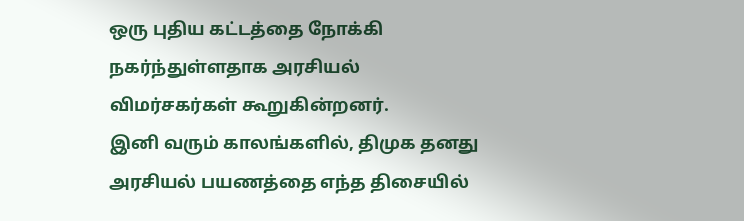ஒரு புதிய கட்டத்தை நோக்கி நகர்ந்துள்ளதாக அரசியல் விமர்சகர்கள் கூறுகின்றனர்.
இனி வரும் காலங்களில், திமுக தனது அரசியல் பயணத்தை எந்த திசையில்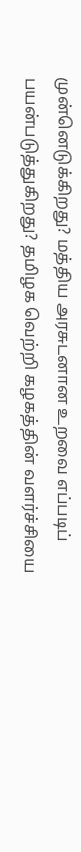முன்னெடுக்கிறது? மத்திய அரசுடனான உறவை எப்படிப் பயன்படுத்துகிறது? தமிழக வெற்றி கழகத்தின் வளர்ச்சியை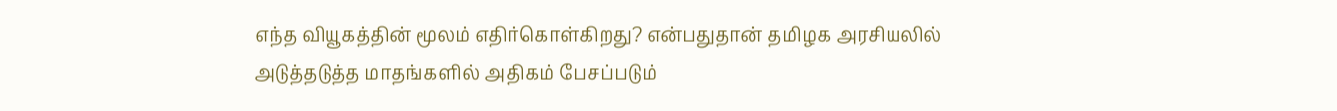எந்த வியூகத்தின் மூலம் எதிர்கொள்கிறது? என்பதுதான் தமிழக அரசியலில் அடுத்தடுத்த மாதங்களில் அதிகம் பேசப்படும்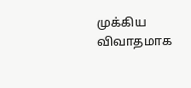முக்கிய விவாதமாக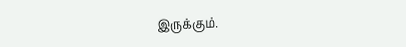இருக்கும்.